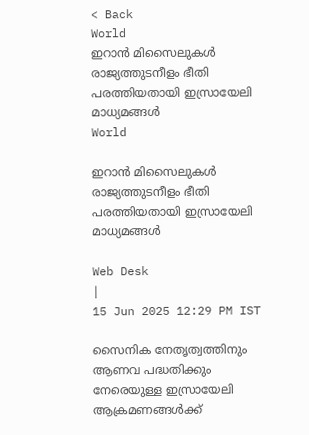< Back
World
ഇറാൻ മിസൈലുകൾ രാജ്യത്തുടനീളം ഭീതി പരത്തിയതായി ഇസ്രായേലി മാധ്യമങ്ങൾ
World

ഇറാൻ മിസൈലുകൾ രാജ്യത്തുടനീളം ഭീതി പരത്തിയതായി ഇസ്രായേലി മാധ്യമങ്ങൾ

Web Desk
|
15 Jun 2025 12:29 PM IST

സൈനിക നേതൃത്വത്തിനും ആണവ പദ്ധതിക്കും നേരെയുള്ള ഇസ്രായേലി ആക്രമണങ്ങൾക്ക്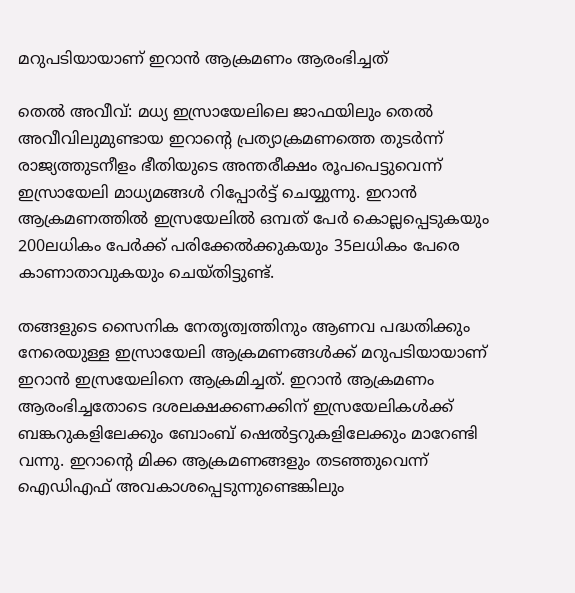മറുപടിയായാണ് ഇറാൻ ആക്രമണം ആരംഭിച്ചത്

തെൽ അവീവ്: മധ്യ ഇസ്രായേലിലെ ജാഫയിലും തെൽ അവീവിലുമുണ്ടായ ഇറാന്റെ പ്രത്യാക്രമണത്തെ തുടർന്ന് രാജ്യത്തുടനീളം ഭീതിയുടെ അന്തരീക്ഷം രൂപപെട്ടുവെന്ന് ഇസ്രായേലി മാധ്യമങ്ങൾ റിപ്പോർട്ട് ചെയ്യുന്നു. ഇറാൻ ആക്രമണത്തിൽ ഇസ്രയേലിൽ ഒമ്പത് പേർ കൊല്ലപ്പെടുകയും 200ലധികം പേർക്ക് പരിക്കേൽക്കുകയും 35ലധികം പേരെ കാണാതാവുകയും ചെയ്തിട്ടുണ്ട്.

തങ്ങളുടെ സൈനിക നേതൃത്വത്തിനും ആണവ പദ്ധതിക്കും നേരെയുള്ള ഇസ്രായേലി ആക്രമണങ്ങൾക്ക് മറുപടിയായാണ് ഇറാൻ ഇസ്രയേലിനെ ആക്രമിച്ചത്. ഇറാൻ ആക്രമണം ആരംഭിച്ചതോടെ ദശലക്ഷക്കണക്കിന് ഇസ്രയേലികൾക്ക് ബങ്കറുകളിലേക്കും ബോംബ് ഷെൽട്ടറുകളിലേക്കും മാറേണ്ടി വന്നു. ഇറാന്റെ മിക്ക ആക്രമണങ്ങളും തടഞ്ഞുവെന്ന് ഐഡിഎഫ് അവകാശപ്പെടുന്നുണ്ടെങ്കിലും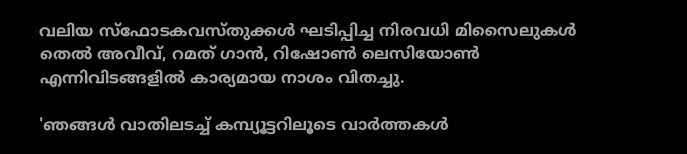വലിയ സ്‌ഫോടകവസ്തുക്കൾ ഘടിപ്പിച്ച നിരവധി മിസൈലുകൾ തെൽ അവീവ്, റമത് ഗാൻ, റിഷോൺ ലെസിയോൺ എന്നിവിടങ്ങളിൽ കാര്യമായ നാശം വിതച്ചു.

'ഞങ്ങൾ വാതിലടച്ച് കമ്പ്യൂട്ടറിലൂടെ വാർത്തകൾ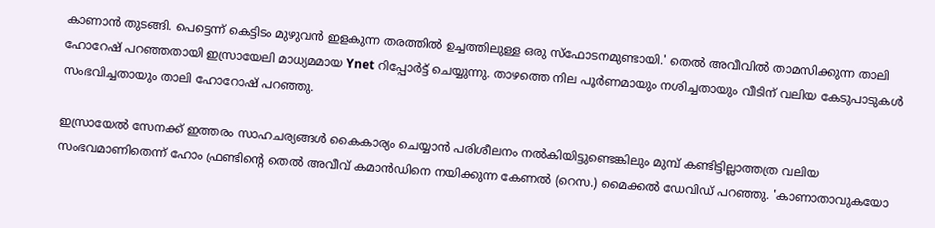കാണാൻ തുടങ്ങി. പെട്ടെന്ന് കെട്ടിടം മുഴുവൻ ഇളകുന്ന തരത്തിൽ ഉച്ചത്തിലുള്ള ഒരു സ്ഫോടനമുണ്ടായി.' തെൽ അവീവിൽ താമസിക്കുന്ന താലി ഹോറേഷ് പറഞ്ഞതായി ഇസ്രായേലി മാധ്യമമായ Ynet റിപ്പോർട്ട് ചെയ്യുന്നു. താഴത്തെ നില പൂർണമായും നശിച്ചതായും വീടിന് വലിയ കേടുപാടുകൾ സംഭവിച്ചതായും താലി ഹോറോഷ് പറഞ്ഞു.

ഇസ്രായേൽ സേനക്ക് ഇത്തരം സാഹചര്യങ്ങൾ കൈകാര്യം ചെയ്യാൻ പരിശീലനം നൽകിയിട്ടുണ്ടെങ്കിലും മുമ്പ് കണ്ടിട്ടില്ലാത്തത്ര വലിയ സംഭവമാണിതെന്ന് ഹോം ഫ്രണ്ടിന്റെ തെൽ അവീവ് കമാൻഡിനെ നയിക്കുന്ന കേണൽ (റെസ.) മൈക്കൽ ഡേവിഡ് പറഞ്ഞു. 'കാണാതാവുകയോ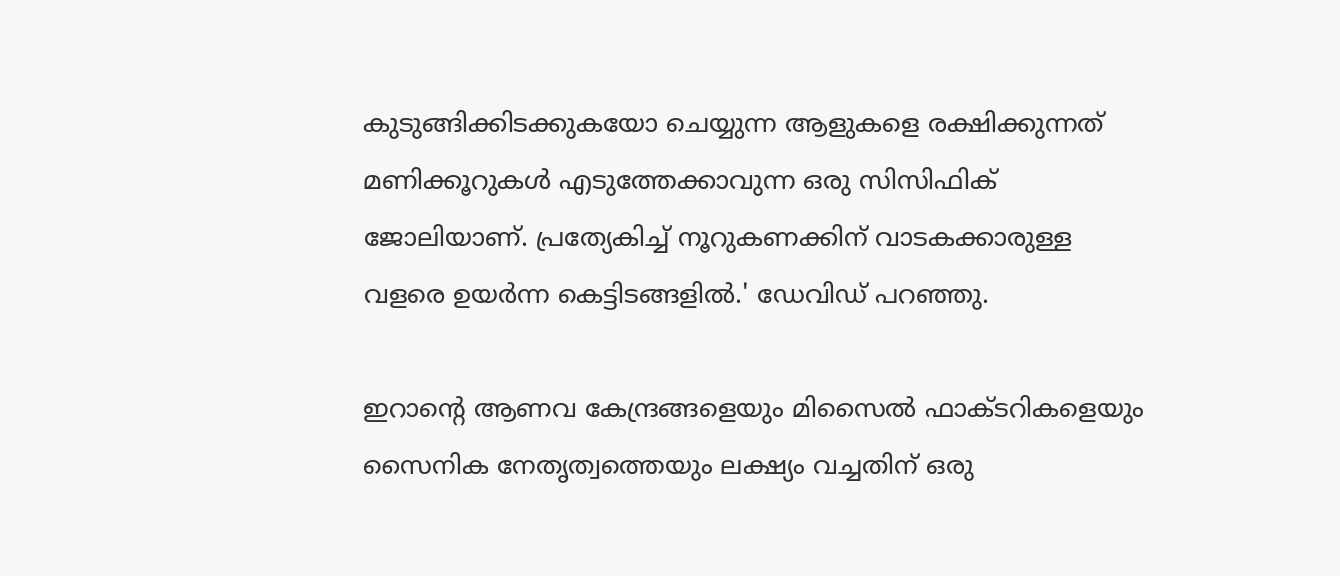കുടുങ്ങിക്കിടക്കുകയോ ചെയ്യുന്ന ആളുകളെ രക്ഷിക്കുന്നത് മണിക്കൂറുകൾ എടുത്തേക്കാവുന്ന ഒരു സിസിഫിക് ജോലിയാണ്. പ്രത്യേകിച്ച് നൂറുകണക്കിന് വാടകക്കാരുള്ള വളരെ ഉയർന്ന കെട്ടിടങ്ങളിൽ.' ഡേവിഡ് പറഞ്ഞു.

ഇറാന്റെ ആണവ കേന്ദ്രങ്ങളെയും മിസൈൽ ഫാക്ടറികളെയും സൈനിക നേതൃത്വത്തെയും ലക്ഷ്യം വച്ചതിന് ഒരു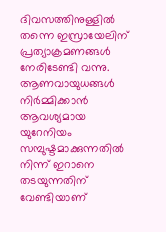ദിവസത്തിനുള്ളിൽ തന്നെ ഇസ്രായേലിന് പ്രത്യാക്രമണങ്ങൾ നേരിടേണ്ടി വന്നു. ആണവായുധങ്ങൾ നിർമ്മിക്കാൻ ആവശ്യമായ യുറേനിയം സമ്പുഷ്ടമാക്കുന്നതിൽ നിന്ന് ഇറാനെ തടയുന്നതിന് വേണ്ടിയാണ്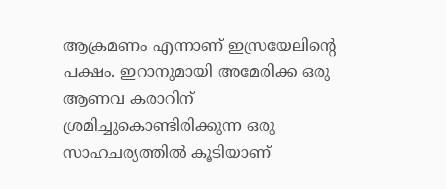ആക്രമണം എന്നാണ് ഇസ്രയേലിന്റെ പക്ഷം. ഇറാനുമായി അമേരിക്ക ഒരു ആണവ കരാറിന് ശ്രമിച്ചുകൊണ്ടിരിക്കുന്ന ഒരു സാഹചര്യത്തിൽ കൂടിയാണ്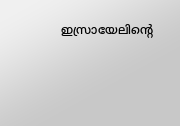ഇസ്രായേലിന്റെ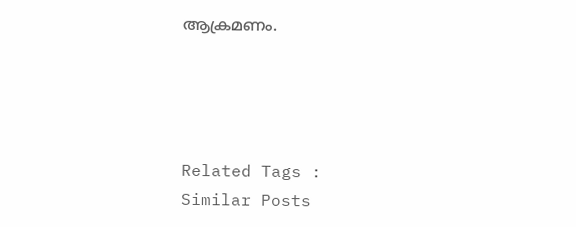ആക്രമണം.




Related Tags :
Similar Posts